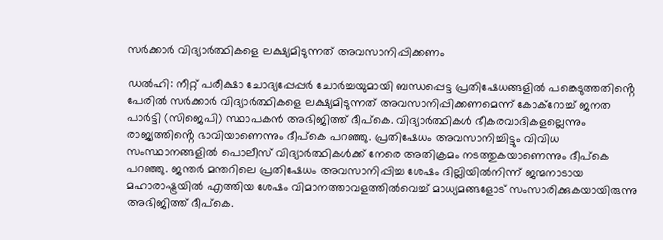സർക്കാർ വിദ്യാർത്ഥികളെ ലക്ഷ്യമിടുന്നത് അവസാനിപ്പിക്കണം

ഡൽഹി: നീറ്റ് പരീക്ഷാ ചോദ്യപ്പേപ്പർ ചോർച്ചയുമായി ബന്ധപ്പെട്ട പ്രതിഷേധങ്ങളിൽ പങ്കെടുത്തതിൻ്റെ പേരിൽ സർക്കാർ വിദ്യാർത്ഥികളെ ലക്ഷ്യമിടുന്നത് അവസാനിപ്പിക്കണമെന്ന് കോക്റോച്ച് ജനത പാർട്ടി (സിജെപി) സ്ഥാപകൻ അഭിജിത്ത് ദീപ്കെ. വിദ്യാർത്ഥികൾ ഭീകരവാദികളല്ലെന്നും രാജ്യത്തിൻ്റെ ഭാവിയാണെന്നും ദീപ്കെ പറഞ്ഞു. പ്രതിഷേധം അവസാനിച്ചിട്ടും വിവിധ സംസ്ഥാനങ്ങളിൽ പൊലീസ് വിദ്യാർത്ഥികൾക്ക് നേരെ അതിക്രമം നടത്തുകയാണെന്നും ദീപ്കെ പറഞ്ഞു. ജന്തർ മന്തറിലെ പ്രതിഷേധം അവസാനിപ്പിച്ച ശേഷം ദില്ലിയിൽനിന്ന് ജന്മനാടായ മഹാരാഷ്ട്രയിൽ എത്തിയ ശേഷം വിമാനത്താവളത്തിൽവെച്ച് മാധ്യമങ്ങളോട് സംസാരിക്കുകയായിരുന്നു അഭിജിത്ത് ദീപ്കെ.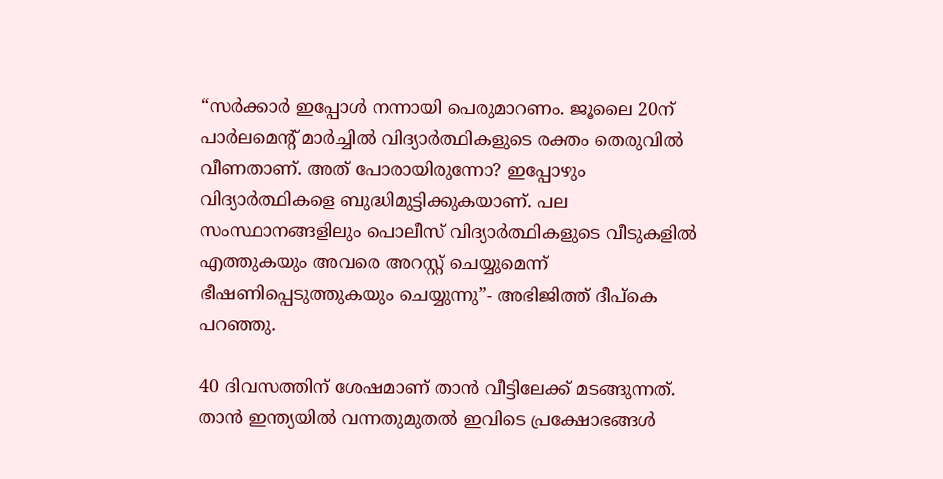“സർക്കാർ ഇപ്പോൾ നന്നായി പെരുമാറണം. ജൂലൈ 20ന് പാർലമെന്റ് മാർച്ചിൽ വിദ്യാർത്ഥികളുടെ രക്തം തെരുവിൽ വീണതാണ്. അത് പോരായിരുന്നോ? ഇപ്പോഴും വിദ്യാർത്ഥികളെ ബുദ്ധിമുട്ടിക്കുകയാണ്. പല സംസ്ഥാനങ്ങളിലും പൊലീസ് വിദ്യാർത്ഥികളുടെ വീടുകളിൽ എത്തുകയും അവരെ അറസ്റ്റ് ചെയ്യുമെന്ന് ഭീഷണിപ്പെടുത്തുകയും ചെയ്യുന്നു”- അഭിജിത്ത് ദീപ്കെ പറഞ്ഞു.

40 ദിവസത്തിന് ശേഷമാണ് താൻ വീട്ടിലേക്ക് മടങ്ങുന്നത്. താൻ ഇന്ത്യയിൽ വന്നതുമുതൽ ഇവിടെ പ്രക്ഷോഭങ്ങൾ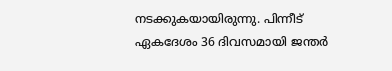നടക്കുകയായിരുന്നു. പിന്നീട് ഏകദേശം 36 ദിവസമായി ജന്തർ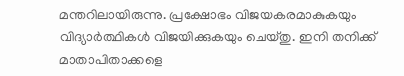മന്തറിലായിരുന്നു. പ്രക്ഷോഭം വിജയകരമാകുകയും വിദ്യാർത്ഥികൾ വിജയിക്കുകയും ചെയ്തു. ഇനി തനിക്ക് മാതാപിതാക്കളെ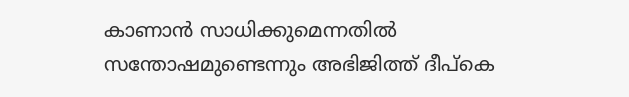കാണാൻ സാധിക്കുമെന്നതിൽ സന്തോഷമുണ്ടെന്നും അഭിജിത്ത് ദീപ്കെ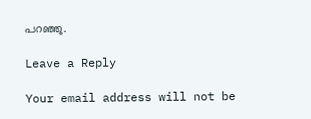പറഞ്ഞു.

Leave a Reply

Your email address will not be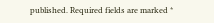published. Required fields are marked *